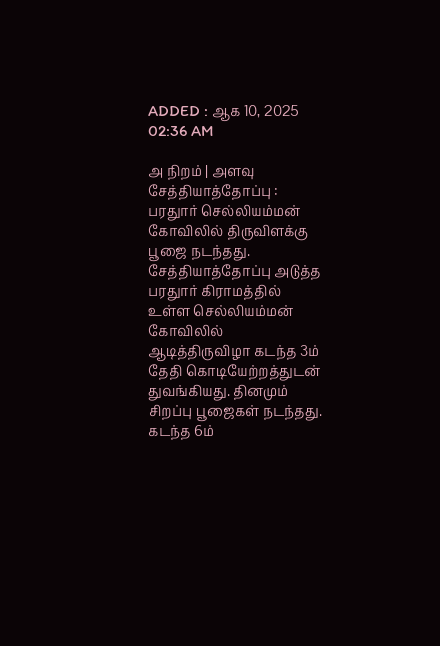ADDED : ஆக 10, 2025 02:36 AM

அ நிறம் | அளவு
சேத்தியாத்தோப்பு : பரதுார் செல்லியம்மன் கோவிலில் திருவிளக்கு பூஜை நடந்தது.
சேத்தியாத்தோப்பு அடுத்த பரதுார் கிராமத்தில் உள்ள செல்லியம்மன் கோவிலில் ஆடித்திருவிழா கடந்த 3ம் தேதி கொடியேற்றத்துடன் துவங்கியது. தினமும் சிறப்பு பூஜைகள் நடந்தது. கடந்த 6ம்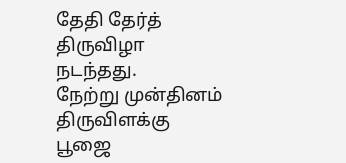தேதி தேர்த் திருவிழா நடந்தது.
நேற்று முன்தினம் திருவிளக்கு பூஜை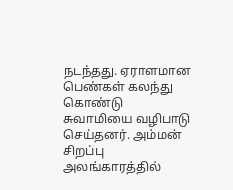நடந்தது. ஏராளமான பெண்கள் கலந்து கொண்டு சுவாமியை வழிபாடு செய்தனர். அம்மன் சிறப்பு அலங்காரத்தில்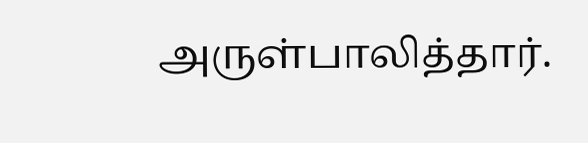அருள்பாலித்தார்.